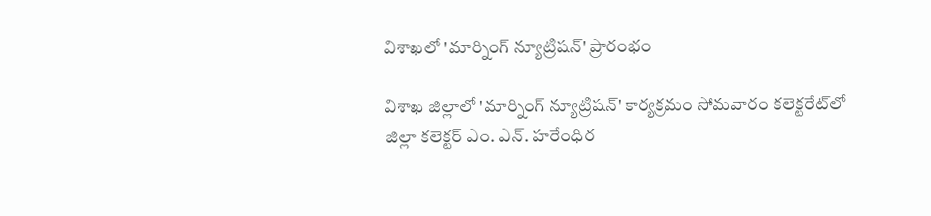విశాఖలో 'మార్నింగ్ న్యూట్రిషన్' ప్రారంభం

విశాఖ జిల్లాలో 'మార్నింగ్ న్యూట్రిషన్' కార్యక్రమం సోమవారం కలెక్టరేట్‌లో జిల్లా కలెక్టర్ ఎం. ఎన్. హరేంధిర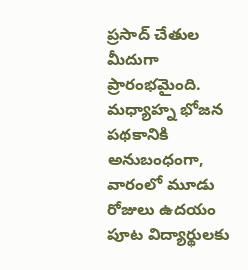ప్రసాద్ చేతుల మీదుగా ప్రారంభమైంది. మధ్యాహ్న భోజన పథకానికి అనుబంధంగా, వారంలో మూడు రోజులు ఉదయం పూట విద్యార్థులకు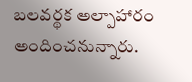బలవర్థక అల్పాహారం అందించనున్నారు.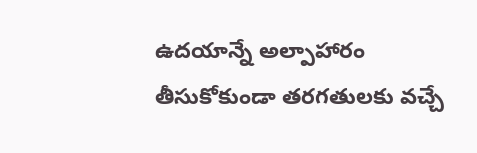ఉదయాన్నే అల్పాహారం తీసుకోకుండా తరగతులకు వచ్చే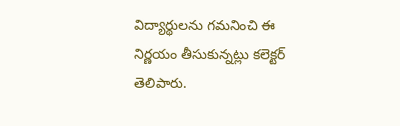విద్యార్థులను గమనించి ఈ నిర్ణయం తీసుకున్నట్లు కలెక్టర్ తెలిపారు.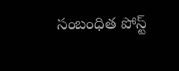సంబంధిత పోస్ట్